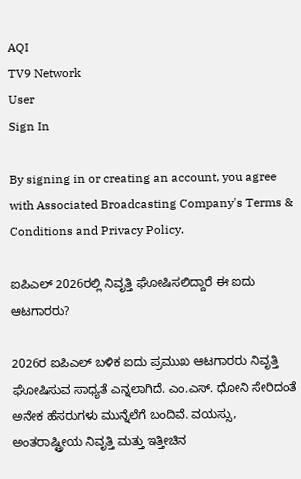AQI
TV9 Network
User
Sign In

By signing in or creating an account, you agree with Associated Broadcasting Company's Terms & Conditions and Privacy Policy.

ಐಪಿಎಲ್ 2026ರಲ್ಲಿ ನಿವೃತ್ತಿ ಘೋಷಿಸಲಿದ್ದಾರೆ ಈ ಐದು ಆಟಗಾರರು?

2026ರ ಐಪಿಎಲ್ ಬಳಿಕ ಐದು ಪ್ರಮುಖ ಆಟಗಾರರು ನಿವೃತ್ತಿ ಘೋಷಿಸುವ ಸಾಧ್ಯತೆ ಎನ್ನಲಾಗಿದೆ. ಎಂ.ಎಸ್. ಧೋನಿ ಸೇರಿದಂತೆ ಅನೇಕ ಹೆಸರುಗಳು ಮುನ್ನೆಲೆಗೆ ಬಂದಿವೆ. ವಯಸ್ಸು, ಅಂತರಾಷ್ಟ್ರೀಯ ನಿವೃತ್ತಿ ಮತ್ತು ಇತ್ತೀಚಿನ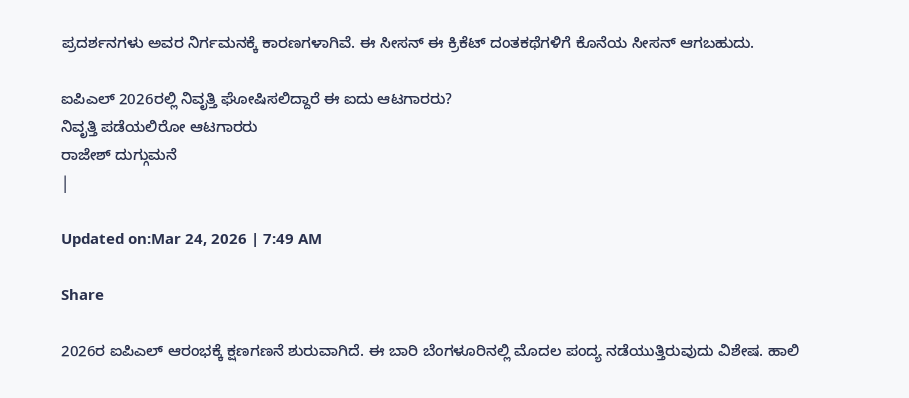ಪ್ರದರ್ಶನಗಳು ಅವರ ನಿರ್ಗಮನಕ್ಕೆ ಕಾರಣಗಳಾಗಿವೆ. ಈ ಸೀಸನ್ ಈ ಕ್ರಿಕೆಟ್ ದಂತಕಥೆಗಳಿಗೆ ಕೊನೆಯ ಸೀಸನ್ ಆಗಬಹುದು.

ಐಪಿಎಲ್ 2026ರಲ್ಲಿ ನಿವೃತ್ತಿ ಘೋಷಿಸಲಿದ್ದಾರೆ ಈ ಐದು ಆಟಗಾರರು?
ನಿವೃತ್ತಿ ಪಡೆಯಲಿರೋ ಆಟಗಾರರು
ರಾಜೇಶ್ ದುಗ್ಗುಮನೆ
|

Updated on:Mar 24, 2026 | 7:49 AM

Share

2026ರ ಐಪಿಎಲ್ ಆರಂಭಕ್ಕೆ ಕ್ಷಣಗಣನೆ ಶುರುವಾಗಿದೆ. ಈ ಬಾರಿ ಬೆಂಗಳೂರಿನಲ್ಲಿ ಮೊದಲ ಪಂದ್ಯ ನಡೆಯುತ್ತಿರುವುದು ವಿಶೇಷ. ಹಾಲಿ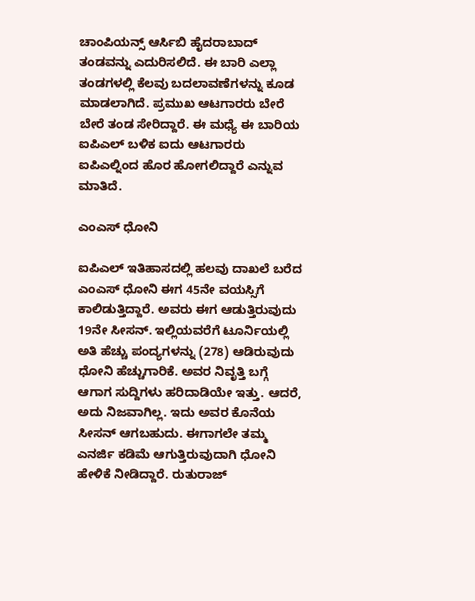ಚಾಂಪಿಯನ್ಸ್ ಆರ್ಸಿಬಿ ಹೈದರಾಬಾದ್ ತಂಡವನ್ನು ಎದುರಿಸಲಿದೆ. ಈ ಬಾರಿ ಎಲ್ಲಾ ತಂಡಗಳಲ್ಲಿ ಕೆಲವು ಬದಲಾವಣೆಗಳನ್ನು ಕೂಡ ಮಾಡಲಾಗಿದೆ. ಪ್ರಮುಖ ಆಟಗಾರರು ಬೇರೆ ಬೇರೆ ತಂಡ ಸೇರಿದ್ದಾರೆ. ಈ ಮಧ್ಯೆ ಈ ಬಾರಿಯ ಐಪಿಎಲ್ ಬಳಿಕ ಐದು ಆಟಗಾರರು ಐಪಿಎಲ್ನಿಂದ ಹೊರ ಹೋಗಲಿದ್ದಾರೆ ಎನ್ನುವ ಮಾತಿದೆ.

ಎಂಎಸ್ ಧೋನಿ

ಐಪಿಎಲ್ ಇತಿಹಾಸದಲ್ಲಿ ಹಲವು ದಾಖಲೆ ಬರೆದ ಎಂಎಸ್ ಧೋನಿ ಈಗ 45ನೇ ವಯಸ್ಸಿಗೆ ಕಾಲಿಡುತ್ತಿದ್ದಾರೆ. ಅವರು ಈಗ ಆಡುತ್ತಿರುವುದು 19ನೇ ಸೀಸನ್. ಇಲ್ಲಿಯವರೆಗೆ ಟೂರ್ನಿಯಲ್ಲಿ ಅತಿ ಹೆಚ್ಚು ಪಂದ್ಯಗಳನ್ನು (278) ಆಡಿರುವುದು ಧೋನಿ ಹೆಚ್ಚುಗಾರಿಕೆ. ಅವರ ನಿವೃತ್ತಿ ಬಗ್ಗೆ ಆಗಾಗ ಸುದ್ದಿಗಳು ಹರಿದಾಡಿಯೇ ಇತ್ತು. ಆದರೆ, ಅದು ನಿಜವಾಗಿಲ್ಲ. ಇದು ಅವರ ಕೊನೆಯ ಸೀಸನ್ ಆಗಬಹುದು. ಈಗಾಗಲೇ ತಮ್ಮ ಎನರ್ಜಿ ಕಡಿಮೆ ಆಗುತ್ತಿರುವುದಾಗಿ ಧೋನಿ ಹೇಳಿಕೆ ನೀಡಿದ್ದಾರೆ. ರುತುರಾಜ್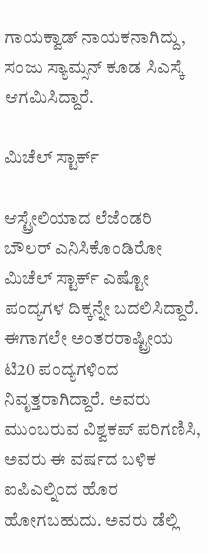ಗಾಯಕ್ವಾಡ್ ನಾಯಕನಾಗಿದ್ದು, ಸಂಜು ಸ್ಯಾಮ್ಸನ್ ಕೂಡ ಸಿಎಸ್ಕೆ ಆಗಮಿಸಿದ್ದಾರೆ.

ಮಿಚೆಲ್ ಸ್ಟಾರ್ಕ್

ಆಸ್ಟ್ರೇಲಿಯಾದ ಲೆಜೆಂಡರಿ ಬೌಲರ್ ಎನಿಸಿಕೊಂಡಿರೋ ಮಿಚೆಲ್ ಸ್ಟಾರ್ಕ್ ಎಷ್ಟೋ ಪಂದ್ಯಗಳ ದಿಕ್ಕನ್ನೇ ಬದಲಿಸಿದ್ದಾರೆ. ಈಗಾಗಲೇ ಅಂತರರಾಷ್ಟ್ರೀಯ ಟಿ20 ಪಂದ್ಯಗಳಿಂದ ನಿವೃತ್ತರಾಗಿದ್ದಾರೆ. ಅವರು ಮುಂಬರುವ ವಿಶ್ವಕಪ್ ಪರಿಗಣಿಸಿ, ಅವರು ಈ ವರ್ಷದ ಬಳಿಕ ಐಪಿಎಲ್ನಿಂದ ಹೊರ ಹೋಗಬಹುದು. ಅವರು ಡೆಲ್ಲಿ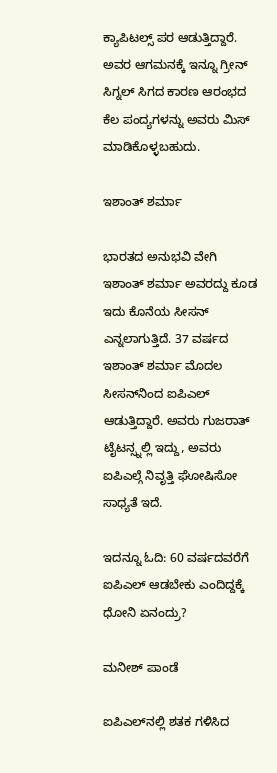ಕ್ಯಾಪಿಟಲ್ಸ್ ಪರ ಆಡುತ್ತಿದ್ದಾರೆ. ಅವರ ಆಗಮನಕ್ಕೆ ಇನ್ನೂ ಗ್ರೀನ್ ಸಿಗ್ನಲ್ ಸಿಗದ ಕಾರಣ ಆರಂಭದ ಕೆಲ ಪಂದ್ಯಗಳನ್ನು ಅವರು ಮಿಸ್ ಮಾಡಿಕೊಳ್ಳಬಹುದು.

ಇಶಾಂತ್ ಶರ್ಮಾ

ಭಾರತದ ಅನುಭವಿ ವೇಗಿ ಇಶಾಂತ್ ಶರ್ಮಾ ಅವರದ್ದು ಕೂಡ ಇದು ಕೊನೆಯ ಸೀಸನ್ ಎನ್ನಲಾಗುತ್ತಿದೆ. 37 ವರ್ಷದ ಇಶಾಂತ್ ಶರ್ಮಾ ಮೊದಲ ಸೀಸನ್‌ನಿಂದ ಐಪಿಎಲ್ ಆಡುತ್ತಿದ್ದಾರೆ. ಅವರು ಗುಜರಾತ್ ಟೈಟನ್ಸ್ನಲ್ಲಿ ಇದ್ದು, ಅವರು ಐಪಿಎಲ್ಗೆ ನಿವೃತ್ತಿ ಘೋಷಿಸೋ ಸಾಧ್ಯತೆ ಇದೆ.

ಇದನ್ನೂ ಓದಿ: 60 ವರ್ಷದವರೆಗೆ ಐಪಿಎಲ್ ಆಡಬೇಕು ಎಂದಿದ್ದಕ್ಕೆ ಧೋನಿ ಏನಂದ್ರು?

ಮನೀಶ್ ಪಾಂಡೆ

ಐಪಿಎಲ್‌ನಲ್ಲಿ ಶತಕ ಗಳಿಸಿದ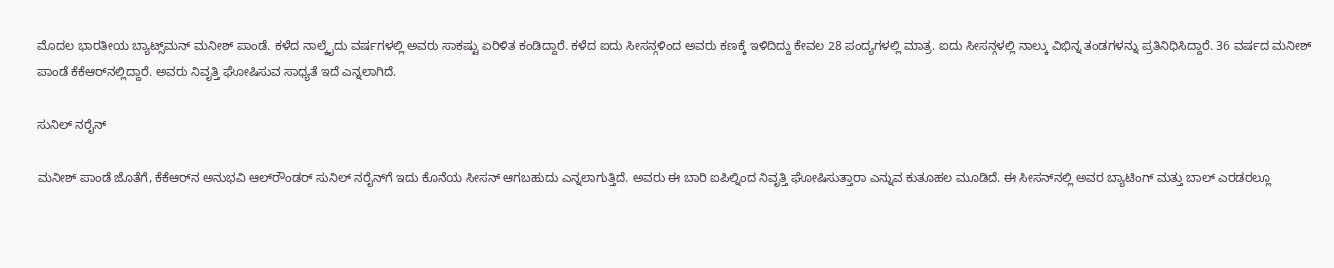ಮೊದಲ ಭಾರತೀಯ ಬ್ಯಾಟ್ಸ್‌ಮನ್ ಮನೀಶ್ ಪಾಂಡೆ. ಕಳೆದ ನಾಲ್ಕೈದು ವರ್ಷಗಳಲ್ಲಿ ಅವರು ಸಾಕಷ್ಟು ಏರಿಳಿತ ಕಂಡಿದ್ದಾರೆ. ಕಳೆದ ಐದು ಸೀಸನ್ಗಳಿಂದ ಅವರು ಕಣಕ್ಕೆ ಇಳಿದಿದ್ದು ಕೇವಲ 28 ಪಂದ್ಯಗಳಲ್ಲಿ ಮಾತ್ರ. ಐದು ಸೀಸನ್ಗಳಲ್ಲಿ ನಾಲ್ಕು ವಿಭಿನ್ನ ತಂಡಗಳನ್ನು ಪ್ರತಿನಿಧಿಸಿದ್ದಾರೆ. 36 ವರ್ಷದ ಮನೀಶ್ ಪಾಂಡೆ ಕೆಕೆಆರ್‌ನಲ್ಲಿದ್ದಾರೆ. ಅವರು ನಿವೃತ್ತಿ ಘೋಷಿಸುವ ಸಾಧ್ಯತೆ ಇದೆ ಎನ್ನಲಾಗಿದೆ.

ಸುನಿಲ್ ನರೈನ್

ಮನೀಶ್ ಪಾಂಡೆ ಜೊತೆಗೆ, ಕೆಕೆಆರ್‌ನ ಅನುಭವಿ ಆಲ್‌ರೌಂಡರ್ ಸುನಿಲ್ ನರೈನ್‌ಗೆ ಇದು ಕೊನೆಯ ಸೀಸನ್ ಆಗಬಹುದು ಎನ್ನಲಾಗುತ್ತಿದೆ. ಅವರು ಈ ಬಾರಿ ಐಪಿಲ್ನಿಂದ ನಿವೃತ್ತಿ ಘೋಷಿಸುತ್ತಾರಾ ಎನ್ನುವ ಕುತೂಹಲ ಮೂಡಿದೆ. ಈ ಸೀಸನ್‌ನಲ್ಲಿ ಅವರ ಬ್ಯಾಟಿಂಗ್ ಮತ್ತು ಬಾಲ್ ಎರಡರಲ್ಲೂ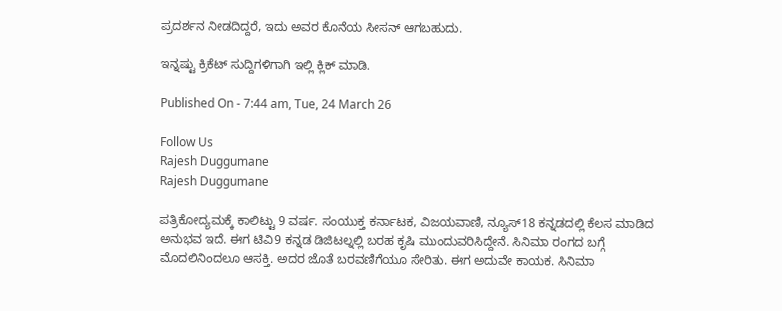ಪ್ರದರ್ಶನ ನೀಡದಿದ್ದರೆ, ಇದು ಅವರ ಕೊನೆಯ ಸೀಸನ್ ಆಗಬಹುದು.

ಇನ್ನಷ್ಟು ಕ್ರಿಕೆಟ್ ಸುದ್ದಿಗಳಿಗಾಗಿ ಇಲ್ಲಿ ಕ್ಲಿಕ್ ಮಾಡಿ.

Published On - 7:44 am, Tue, 24 March 26

Follow Us
Rajesh Duggumane
Rajesh Duggumane

ಪತ್ರಿಕೋದ್ಯಮಕ್ಕೆ ಕಾಲಿಟ್ಟು 9 ವರ್ಷ. ಸಂಯುಕ್ತ ಕರ್ನಾಟಕ, ವಿಜಯವಾಣಿ, ನ್ಯೂಸ್18 ಕನ್ನಡದಲ್ಲಿ ಕೆಲಸ ಮಾಡಿದ ಅನುಭವ ಇದೆ. ಈಗ ಟಿವಿ9 ಕನ್ನಡ ಡಿಜಿಟಲ್ನಲ್ಲಿ ಬರಹ ಕೃಷಿ ಮುಂದುವರಿಸಿದ್ದೇನೆ. ಸಿನಿಮಾ ರಂಗದ ಬಗ್ಗೆ ಮೊದಲಿನಿಂದಲೂ ಆಸಕ್ತಿ. ಅದರ ಜೊತೆ ಬರವಣಿಗೆಯೂ ಸೇರಿತು. ಈಗ ಅದುವೇ ಕಾಯಕ. ಸಿನಿಮಾ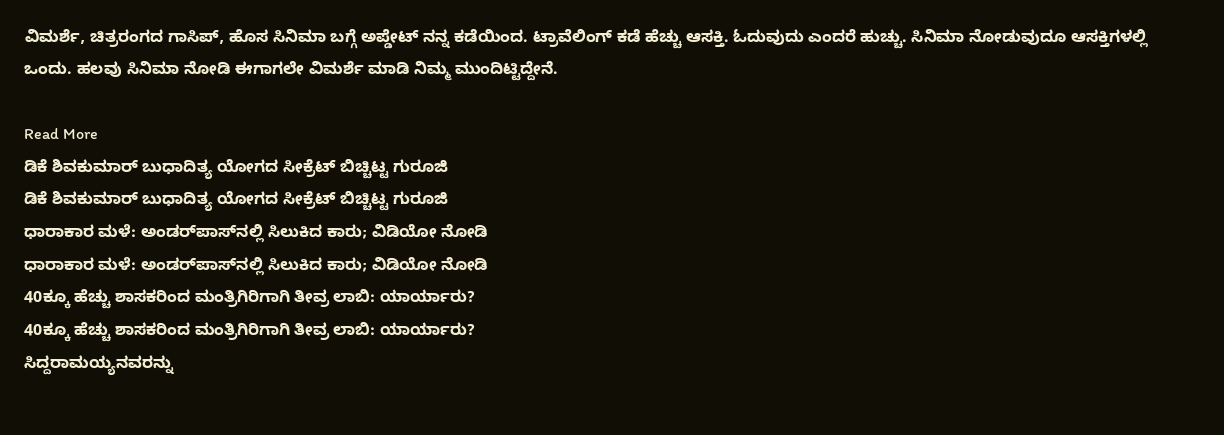ವಿಮರ್ಶೆ, ಚಿತ್ರರಂಗದ ಗಾಸಿಪ್, ಹೊಸ ಸಿನಿಮಾ ಬಗ್ಗೆ ಅಪ್ಡೇಟ್ ನನ್ನ ಕಡೆಯಿಂದ. ಟ್ರಾವೆಲಿಂಗ್ ಕಡೆ ಹೆಚ್ಚು ಆಸಕ್ತಿ. ಓದುವುದು ಎಂದರೆ ಹುಚ್ಚು. ಸಿನಿಮಾ ನೋಡುವುದೂ ಆಸಕ್ತಿಗಳಲ್ಲಿ ಒಂದು. ಹಲವು ಸಿನಿಮಾ ನೋಡಿ ಈಗಾಗಲೇ ವಿಮರ್ಶೆ ಮಾಡಿ ನಿಮ್ಮ ಮುಂದಿಟ್ಟಿದ್ದೇನೆ.

Read More
ಡಿಕೆ ಶಿವಕುಮಾರ್ ಬುಧಾದಿತ್ಯ ಯೋಗದ ಸೀಕ್ರೆಟ್ ಬಿಚ್ಚಿಟ್ಟ ಗುರೂಜಿ
ಡಿಕೆ ಶಿವಕುಮಾರ್ ಬುಧಾದಿತ್ಯ ಯೋಗದ ಸೀಕ್ರೆಟ್ ಬಿಚ್ಚಿಟ್ಟ ಗುರೂಜಿ
ಧಾರಾಕಾರ ಮಳೆ: ಅಂಡರ್‌ಪಾಸ್‌ನಲ್ಲಿ ಸಿಲುಕಿದ ಕಾರು; ವಿಡಿಯೋ ನೋಡಿ
ಧಾರಾಕಾರ ಮಳೆ: ಅಂಡರ್‌ಪಾಸ್‌ನಲ್ಲಿ ಸಿಲುಕಿದ ಕಾರು; ವಿಡಿಯೋ ನೋಡಿ
40ಕ್ಕೂ ಹೆಚ್ಚು ಶಾಸಕರಿಂದ ಮಂತ್ರಿಗಿರಿಗಾಗಿ ತೀವ್ರ ಲಾಬಿ: ಯಾರ್ಯಾರು?
40ಕ್ಕೂ ಹೆಚ್ಚು ಶಾಸಕರಿಂದ ಮಂತ್ರಿಗಿರಿಗಾಗಿ ತೀವ್ರ ಲಾಬಿ: ಯಾರ್ಯಾರು?
ಸಿದ್ದರಾಮಯ್ಯನವರನ್ನು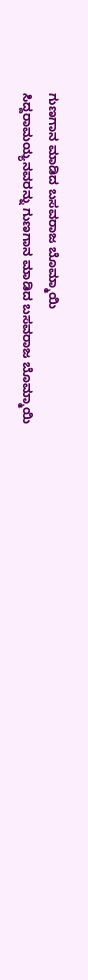ಗುಣಗಾನ ಮಾಡಿದ ಬಸವರಾಜ ಬೊಮ್ಮಾಯಿ
ಸಿದ್ದರಾಮಯ್ಯನವರನ್ನು ಗುಣಗಾನ ಮಾಡಿದ ಬಸವರಾಜ ಬೊಮ್ಮಾಯಿ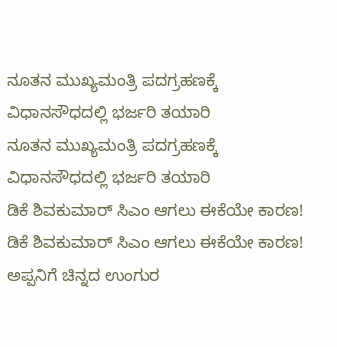ನೂತನ ಮುಖ್ಯಮಂತ್ರಿ ಪದಗ್ರಹಣಕ್ಕೆ ವಿಧಾನಸೌಧದಲ್ಲಿ ಭರ್ಜರಿ ತಯಾರಿ
ನೂತನ ಮುಖ್ಯಮಂತ್ರಿ ಪದಗ್ರಹಣಕ್ಕೆ ವಿಧಾನಸೌಧದಲ್ಲಿ ಭರ್ಜರಿ ತಯಾರಿ
ಡಿಕೆ ಶಿವಕುಮಾರ್ ಸಿಎಂ ಆಗಲು ಈಕೆಯೇ ಕಾರಣ!
ಡಿಕೆ ಶಿವಕುಮಾರ್ ಸಿಎಂ ಆಗಲು ಈಕೆಯೇ ಕಾರಣ!
ಅಪ್ಪನಿಗೆ ಚಿನ್ನದ ಉಂಗುರ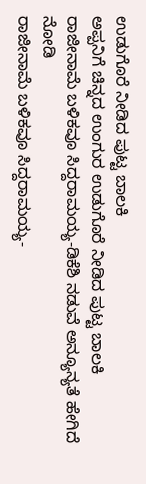ಉಡುಗೊರೆ ನೀಡಿದ ಪುಟ್ಟ ಬಾಲಕಿ
ಅಪ್ಪನಿಗೆ ಚಿನ್ನದ ಉಂಗುರ ಉಡುಗೊರೆ ನೀಡಿದ ಪುಟ್ಟ ಬಾಲಕಿ
ರಾಜೀನಾಮೆ ಬಳಿಕವೂ ಸಿದ್ದರಾಮಯ್ಯ-ಡಿಕೆಶಿ ನಡುವೆ ಅನ್ಯೂನ್ಯತೆ ಹೇಗಿದೆ ನೋಡಿ
ರಾಜೀನಾಮೆ ಬಳಿಕವೂ ಸಿದ್ದರಾಮಯ್ಯ-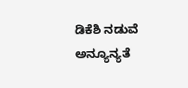ಡಿಕೆಶಿ ನಡುವೆ ಅನ್ಯೂನ್ಯತೆ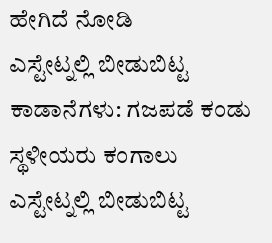ಹೇಗಿದೆ ನೋಡಿ
ಎಸ್ಟೇಟ್ನಲ್ಲಿ ಬೀಡುಬಿಟ್ಟ ಕಾಡಾನೆಗಳು: ಗಜಪಡೆ ಕಂಡು ಸ್ಥಳೀಯರು ಕಂಗಾಲು
ಎಸ್ಟೇಟ್ನಲ್ಲಿ ಬೀಡುಬಿಟ್ಟ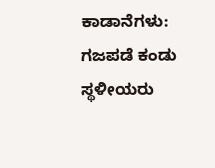ಕಾಡಾನೆಗಳು: ಗಜಪಡೆ ಕಂಡು ಸ್ಥಳೀಯರು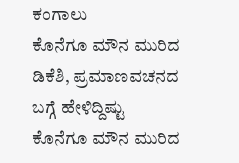ಕಂಗಾಲು
ಕೊನೆಗೂ ಮೌನ ಮುರಿದ ಡಿಕೆಶಿ, ಪ್ರಮಾಣವಚನದ ಬಗ್ಗೆ ಹೇಳಿದ್ದಿಷ್ಟು
ಕೊನೆಗೂ ಮೌನ ಮುರಿದ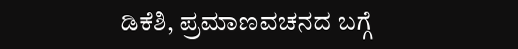ಡಿಕೆಶಿ, ಪ್ರಮಾಣವಚನದ ಬಗ್ಗೆ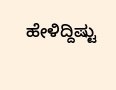ಹೇಳಿದ್ದಿಷ್ಟು